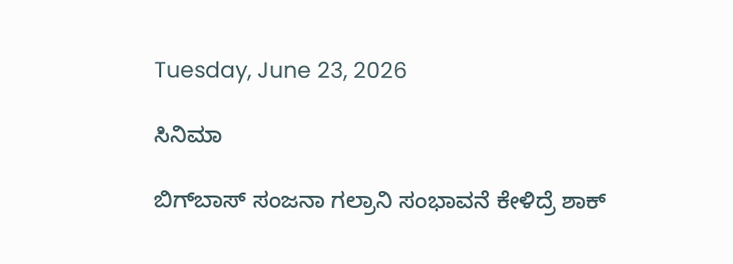Tuesday, June 23, 2026

ಸಿನಿಮಾ

ಬಿಗ್‌ಬಾಸ್‌ ಸಂಜನಾ ಗಲ್ರಾನಿ ಸಂಭಾವನೆ ಕೇಳಿದ್ರೆ ಶಾಕ್‌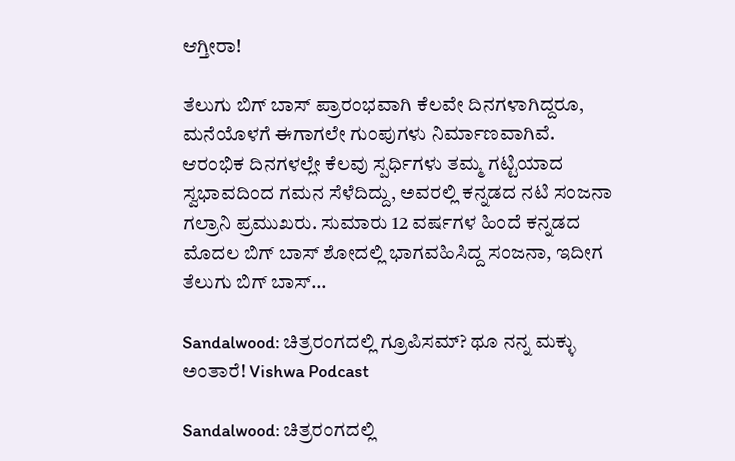ಆಗ್ತೀರಾ!

ತೆಲುಗು ಬಿಗ್ ಬಾಸ್ ಪ್ರಾರಂಭವಾಗಿ ಕೆಲವೇ ದಿನಗಳಾಗಿದ್ದರೂ, ಮನೆಯೊಳಗೆ ಈಗಾಗಲೇ ಗುಂಪುಗಳು ನಿರ್ಮಾಣವಾಗಿವೆ. ಆರಂಭಿಕ ದಿನಗಳಲ್ಲೇ ಕೆಲವು ಸ್ಪರ್ಧಿಗಳು ತಮ್ಮ ಗಟ್ಟಿಯಾದ ಸ್ವಭಾವದಿಂದ ಗಮನ ಸೆಳೆದಿದ್ದು, ಅವರಲ್ಲಿ ಕನ್ನಡದ ನಟಿ ಸಂಜನಾ ಗಲ್ರಾನಿ ಪ್ರಮುಖರು. ಸುಮಾರು 12 ವರ್ಷಗಳ ಹಿಂದೆ ಕನ್ನಡದ ಮೊದಲ ಬಿಗ್ ಬಾಸ್ ಶೋದಲ್ಲಿ ಭಾಗವಹಿಸಿದ್ದ ಸಂಜನಾ, ಇದೀಗ ತೆಲುಗು ಬಿಗ್ ಬಾಸ್...

Sandalwood: ಚಿತ್ರರಂಗದಲ್ಲಿ ಗ್ರೂಪಿಸಮ್? ಥೂ ನನ್ನ ಮಕ್ಳು ಅಂತಾರೆ! Vishwa Podcast

Sandalwood: ಚಿತ್ರರಂಗದಲ್ಲಿ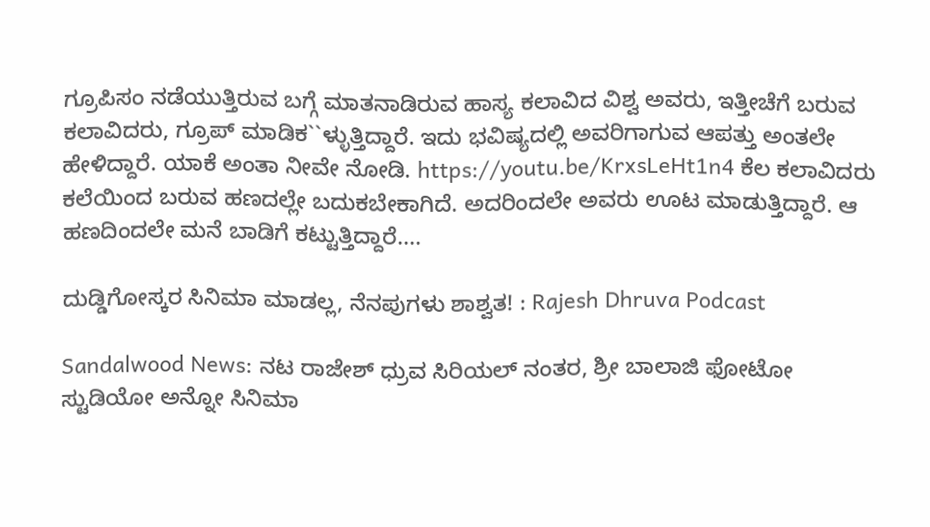ಗ್ರೂಪಿಸಂ ನಡೆಯುತ್ತಿರುವ ಬಗ್ಗೆ ಮಾತನಾಡಿರುವ ಹಾಸ್ಯ ಕಲಾವಿದ ವಿಶ್ವ ಅವರು, ಇತ್ತೀಚೆಗೆ ಬರುವ ಕಲಾವಿದರು, ಗ್ರೂಪ್ ಮಾಡಿಕ``ಳ್ಳುತ್ತಿದ್ದಾರೆ. ಇದು ಭವಿಷ್ಯದಲ್ಲಿ ಅವರಿಗಾಗುವ ಆಪತ್ತು ಅಂತಲೇ ಹೇಳಿದ್ದಾರೆ. ಯಾಕೆ ಅಂತಾ ನೀವೇ ನೋಡಿ. https://youtu.be/KrxsLeHt1n4 ಕೆಲ ಕಲಾವಿದರು ಕಲೆಯಿಂದ ಬರುವ ಹಣದಲ್ಲೇ ಬದುಕಬೇಕಾಗಿದೆ. ಅದರಿಂದಲೇ ಅವರು ಊಟ ಮಾಡುತ್ತಿದ್ದಾರೆ. ಆ ಹಣದಿಂದಲೇ ಮನೆ ಬಾಡಿಗೆ ಕಟ್ಟುತ್ತಿದ್ದಾರೆ....

ದುಡ್ಡಿಗೋಸ್ಕರ ಸಿನಿಮಾ ಮಾಡಲ್ಲ, ನೆನಪುಗಳು ಶಾಶ್ವತ! : Rajesh Dhruva Podcast

Sandalwood News: ನಟ ರಾಜೇಶ್ ಧ್ರುವ ಸಿರಿಯಲ್‌ ನಂತರ, ಶ್ರೀ ಬಾಲಾಜಿ ಫೋಟೋ ಸ್ಟುಡಿಯೋ ಅನ್ನೋ ಸಿನಿಮಾ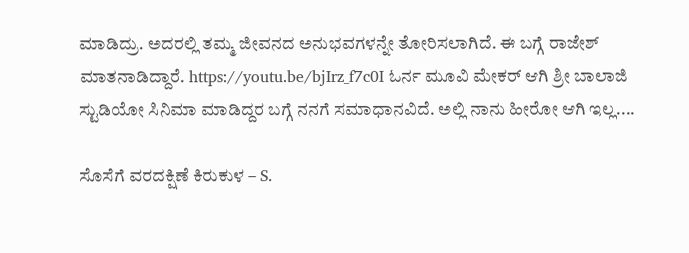ಮಾಡಿದ್ರು. ಅದರಲ್ಲಿ ತಮ್ಮ ಜೀವನದ ಅನುಭವಗಳನ್ನೇ ತೋರಿಸಲಾಗಿದೆ. ಈ ಬಗ್ಗೆ ರಾಜೇಶ್ ಮಾತನಾಡಿದ್ದಾರೆ. https://youtu.be/bjIrz_f7c0I ಓರ್ನ ಮೂವಿ ಮೇಕರ್ ಆಗಿ ಶ್ರೀ ಬಾಲಾಜಿ ಸ್ಟುಡಿಯೋ ಸಿನಿಮಾ ಮಾಡಿದ್ದರ ಬಗ್ಗೆ ನನಗೆ ಸಮಾಧಾನವಿದೆ. ಅಲ್ಲಿ ನಾನು ಹೀರೋ ಆಗಿ ಇಲ್ಲ....

ಸೊಸೆಗೆ ವರದಕ್ಷಿಣೆ ಕಿರುಕುಳ – S.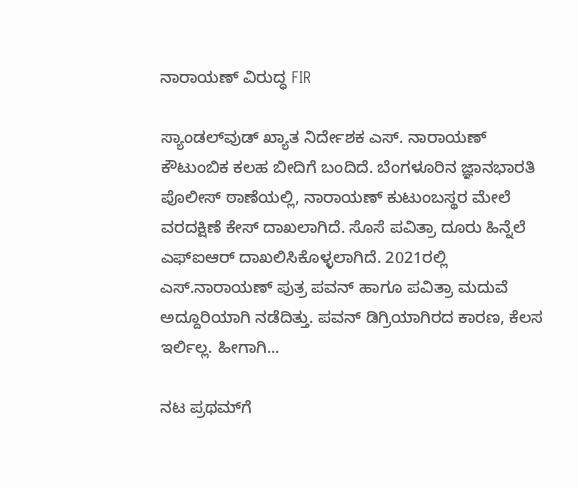ನಾರಾಯಣ್ ವಿರುದ್ಧ FIR

ಸ್ಯಾಂಡಲ್‌ವುಡ್‌ ಖ್ಯಾತ ನಿರ್ದೇಶಕ ಎಸ್‌. ನಾರಾಯಣ್‌ ಕೌಟುಂಬಿಕ ಕಲಹ ಬೀದಿಗೆ ಬಂದಿದೆ. ಬೆಂಗಳೂರಿನ ಜ್ಞಾನಭಾರತಿ ಪೊಲೀಸ್ ಠಾಣೆಯಲ್ಲಿ, ನಾರಾಯಣ್ ಕುಟುಂಬಸ್ಥರ ಮೇಲೆ ವರದಕ್ಷಿಣೆ ಕೇಸ್‌ ದಾಖಲಾಗಿದೆ. ಸೊಸೆ ಪವಿತ್ರಾ ದೂರು ಹಿನ್ನೆಲೆ ಎಫ್‌ಐಆರ್‌ ದಾಖಲಿಸಿಕೊಳ್ಳಲಾಗಿದೆ. 2021ರಲ್ಲಿ ಎಸ್.ನಾರಾಯಣ್ ಪುತ್ರ ಪವನ್ ಹಾಗೂ ಪವಿತ್ರಾ ಮದುವೆ ಅದ್ದೂರಿಯಾಗಿ ನಡೆದಿತ್ತು. ಪವನ್‌ ಡಿಗ್ರಿಯಾಗಿರದ ಕಾರಣ, ಕೆಲಸ ಇರ್ಲಿಲ್ಲ. ಹೀಗಾಗಿ...

ನಟ ಪ್ರಥಮ್‌ಗೆ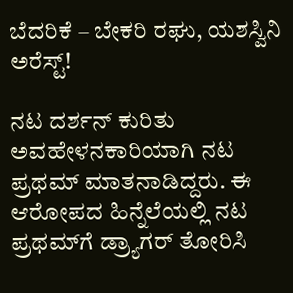ಬೆದರಿಕೆ – ಬೇಕರಿ ರಘು, ಯಶಸ್ವಿನಿ ಅರೆಸ್ಟ್!

ನಟ ದರ್ಶನ್ ಕುರಿತು ಅವಹೇಳನಕಾರಿಯಾಗಿ ನಟ ಪ್ರಥಮ್‌ ಮಾತನಾಡಿದ್ದರು. ಈ ಆರೋಪದ ಹಿನ್ನೆಲೆಯಲ್ಲಿ ನಟ ಪ್ರಥಮ್‌ಗೆ ಡ್ರ್ಯಾಗರ್ ತೋರಿಸಿ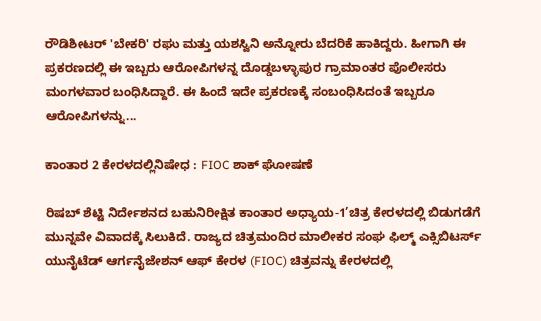ರೌಡಿಶೀಟರ್ 'ಬೇಕರಿ' ರಘು ಮತ್ತು ಯಶಸ್ವಿನಿ ಅನ್ನೋರು ಬೆದರಿಕೆ ಹಾಕಿದ್ದರು. ಹೀಗಾಗಿ ಈ ಪ್ರಕರಣದಲ್ಲಿ ಈ ಇಬ್ಬರು ಆರೋಪಿಗಳನ್ನ ದೊಡ್ಡಬಳ್ಳಾಪುರ ಗ್ರಾಮಾಂತರ ಪೊಲೀಸರು ಮಂಗಳವಾರ ಬಂಧಿಸಿದ್ದಾರೆ. ಈ ಹಿಂದೆ ಇದೇ ಪ್ರಕರಣಕ್ಕೆ ಸಂಬಂಧಿಸಿದಂತೆ ಇಬ್ಬರೂ ಆರೋಪಿಗಳನ್ನು...

ಕಾಂತಾರ 2 ಕೇರಳದಲ್ಲಿನಿಷೇಧ : FIOC ಶಾಕ್ ಘೋಷಣೆ

ರಿಷಬ್ ಶೆಟ್ಟಿ ನಿರ್ದೇಶನದ ಬಹುನಿರೀಕ್ಷಿತ ಕಾಂತಾರ ಅಧ್ಯಾಯ-1’ಚಿತ್ರ ಕೇರಳದಲ್ಲಿ ಬಿಡುಗಡೆಗೆ ಮುನ್ನವೇ ವಿವಾದಕ್ಕೆ ಸಿಲುಕಿದೆ. ರಾಜ್ಯದ ಚಿತ್ರಮಂದಿರ ಮಾಲೀಕರ ಸಂಘ ಫಿಲ್ಮ್ ಎಕ್ಸಿಬಿಟರ್ಸ್ ಯುನೈಟೆಡ್ ಆರ್ಗನೈಜೇಶನ್ ಆಫ್ ಕೇರಳ (FIOC) ಚಿತ್ರವನ್ನು ಕೇರಳದಲ್ಲಿ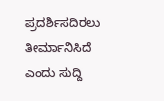ಪ್ರದರ್ಶಿಸದಿರಲು ತೀರ್ಮಾನಿಸಿದೆ ಎಂದು ಸುದ್ದಿ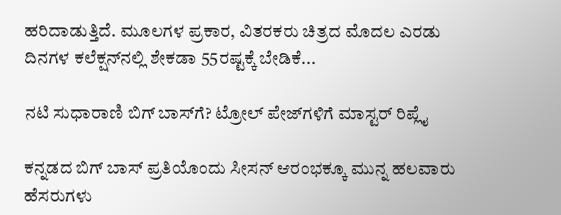ಹರಿದಾಡುತ್ತಿದೆ. ಮೂಲಗಳ ಪ್ರಕಾರ, ವಿತರಕರು ಚಿತ್ರದ ಮೊದಲ ಎರಡು ದಿನಗಳ ಕಲೆಕ್ಷನ್‌ನಲ್ಲಿ ಶೇಕಡಾ 55ರಷ್ಟಕ್ಕೆ ಬೇಡಿಕೆ...

ನಟಿ ಸುಧಾರಾಣಿ ಬಿಗ್ ಬಾಸ್‌ಗೆ? ಟ್ರೋಲ್ ಪೇಜ್‌ಗಳಿಗೆ ಮಾಸ್ಟರ್ ರಿಪ್ಲೈ

ಕನ್ನಡದ ಬಿಗ್ ಬಾಸ್ ಪ್ರತಿಯೊಂದು ಸೀಸನ್ ಆರಂಭಕ್ಕೂ ಮುನ್ನ ಹಲವಾರು ಹೆಸರುಗಳು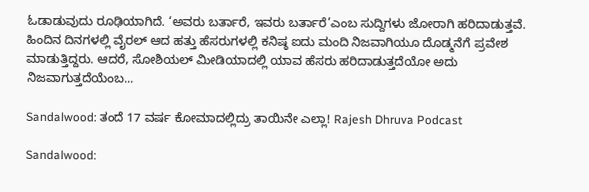ಓಡಾಡುವುದು ರೂಢಿಯಾಗಿದೆ. ‘ಅವರು ಬರ್ತಾರೆ, ಇವರು ಬರ್ತಾರೆ’ಎಂಬ ಸುದ್ದಿಗಳು ಜೋರಾಗಿ ಹರಿದಾಡುತ್ತವೆ. ಹಿಂದಿನ ದಿನಗಳಲ್ಲಿ ವೈರಲ್ ಆದ ಹತ್ತು ಹೆಸರುಗಳಲ್ಲಿ ಕನಿಷ್ಠ ಐದು ಮಂದಿ ನಿಜವಾಗಿಯೂ ದೊಡ್ಮನೆಗೆ ಪ್ರವೇಶ ಮಾಡುತ್ತಿದ್ದರು. ಆದರೆ, ಸೋಶಿಯಲ್ ಮೀಡಿಯಾದಲ್ಲಿ ಯಾವ ಹೆಸರು ಹರಿದಾಡುತ್ತದೆಯೋ ಅದು ನಿಜವಾಗುತ್ತದೆಯೆಂಬ...

Sandalwood: ತಂದೆ 17 ವರ್ಷ ಕೋಮಾದಲ್ಲಿದ್ರು ತಾಯಿನೇ ಎಲ್ಲಾ! Rajesh Dhruva Podcast

Sandalwood: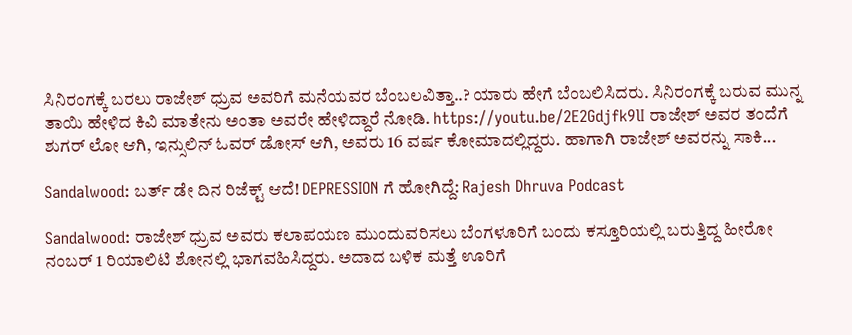ಸಿನಿರಂಗಕ್ಕೆ ಬರಲು ರಾಜೇಶ್ ಧ್ರುವ ಅವರಿಗೆ ಮನೆಯವರ ಬೆಂಬಲವಿತ್ತಾ..? ಯಾರು ಹೇಗೆ ಬೆಂಬಲಿಸಿದರು. ಸಿನಿರಂಗಕ್ಕೆ ಬರುವ ಮುನ್ನ ತಾಯಿ ಹೇಳಿದ ಕಿವಿ ಮಾತೇನು ಅಂತಾ ಅವರೇ ಹೇಳಿದ್ದಾರೆ ನೋಡಿ. https://youtu.be/2E2Gdjfk9lI ರಾಜೇಶ್ ಅವರ ತಂದೆಗೆ ಶುಗರ್ ಲೋ ಆಗಿ, ಇನ್ಸುಲಿನ್ ಓವರ್ ಡೋಸ್ ಆಗಿ, ಅವರು 16 ವರ್ಷ ಕೋಮಾದಲ್ಲಿದ್ದರು. ಹಾಗಾಗಿ ರಾಜೇಶ್ ಅವರನ್ನು ಸಾಕಿ...

Sandalwood: ಬರ್ತ್ ಡೇ ದಿನ ರಿಜೆಕ್ಟ್ ಆದೆ! DEPRESSION ಗೆ ಹೋಗಿದ್ದೆ: Rajesh Dhruva Podcast

Sandalwood: ರಾಜೇಶ್ ಧ್ರುವ ಅವರು ಕಲಾಪಯಣ ಮುಂದುವರಿಸಲು ಬೆಂಗಳೂರಿಗೆ ಬಂದು ಕಸ್ತೂರಿಯಲ್ಲಿ ಬರುತ್ತಿದ್ದ ಹೀರೋ ನಂಬರ್ 1 ರಿಯಾಲಿಟಿ ಶೋನಲ್ಲಿ ಭಾಗವಹಿಸಿದ್ದರು. ಅದಾದ ಬಳಿಕ ಮತ್ತೆ ಊರಿಗೆ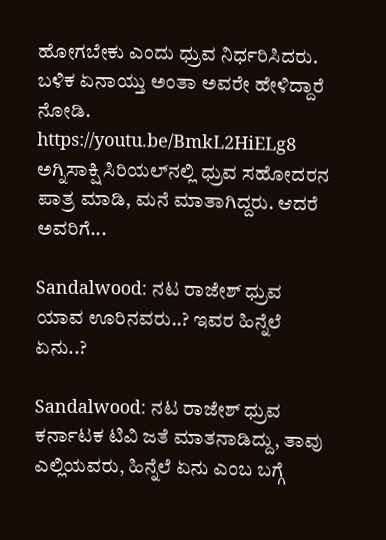ಹೋಗಬೇಕು ಎಂದು ಧ್ರುವ ನಿರ್ಧರಿಸಿದರು. ಬಳಿಕ ಏನಾಯ್ತು ಅಂತಾ ಅವರೇ ಹೇಳಿದ್ದಾರೆ ನೋಡಿ. https://youtu.be/BmkL2HiELg8 ಅಗ್ನಿಸಾಕ್ಷಿ ಸಿರಿಯಲ್‌ನಲ್ಲಿ ಧ್ರುವ ಸಹೋದರನ ಪಾತ್ರ ಮಾಡಿ, ಮನೆ ಮಾತಾಗಿದ್ದರು. ಆದರೆ ಅವರಿಗೆ...

Sandalwood: ನಟ ರಾಜೇಶ್ ಧ್ರುವ ಯಾವ ಊರಿನವರು..? ಇವರ ಹಿನ್ನೆಲೆ ಏನು..?

Sandalwood: ನಟ ರಾಜೇಶ್ ಧ್ರುವ ಕರ್ನಾಟಕ ಟಿವಿ ಜತೆ ಮಾತನಾಡಿದ್ದು, ತಾವು ಎಲ್ಲಿಯವರು, ಹಿನ್ನೆಲೆ ಏನು ಎಂಬ ಬಗ್ಗೆ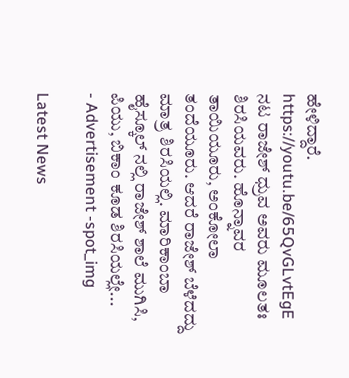ಹೇಳಿದ್ದಾರೆ. https://youtu.be/65QvGLvtEgE ನಟ ರಾಜೇಶ್ ಧ್ರುವ ಅವರು ಮೂಲತಃ ಶಿರಸಿಯವರು. ಹೊನ್ನಾವರ ತಾಯಿಯೂರು, ಅಂಕೋಲಾ ತಂದೆಯೂರು. ಆದರೆ ರಾಜೇಶ್ ಬೆಳೆದದ್ದು ಮಾತ್ರ ಶಿರಸಿಯಲ್ಲಿ. ಮಾರಿಕಾಂಬಾ ಹೈಸ್ಕೂಲ್ ನಲ್ಲಿ ರಾಜೇಶ್ ಶಾಲೆ ಮುಗಿಸಿ, ಪಿಯು, ಬಿಕಾಂ ಕೂಡ ಶಿರಸಿಯಲ್ಲೇ...
- Advertisement -spot_img

Latest News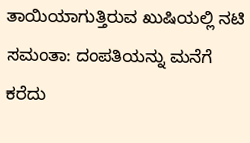ತಾಯಿಯಾಗುತ್ತಿರುವ ಖುಷಿಯಲ್ಲಿ ನಟಿ ಸಮಂತಾ: ದಂಪತಿಯನ್ನು ಮನೆಗೆ ಕರೆದು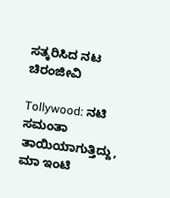ಸತ್ಕರಿಸಿದ ನಟ ಚಿರಂಜೀವಿ

Tollywood: ನಟಿ ಸಮಂತಾ ತಾಯಿಯಾಗುತ್ತಿದ್ದು, ಮಾ ಇಂಟಿ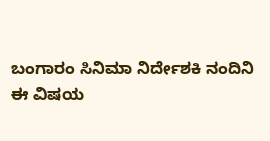ಬಂಗಾರಂ ಸಿನಿಮಾ ನಿರ್ದೇಶಕಿ ನಂದಿನಿ ಈ ವಿಷಯ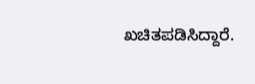ಖಚಿತಪಡಿಸಿದ್ದಾರೆ.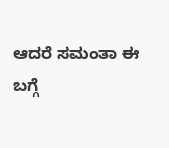ಆದರೆ ಸಮಂತಾ ಈ ಬಗ್ಗೆ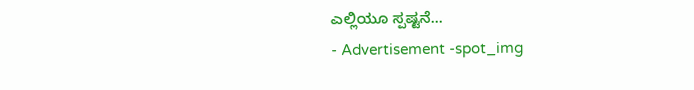ಎಲ್ಲಿಯೂ ಸ್ಪಷ್ಟನೆ...
- Advertisement -spot_img